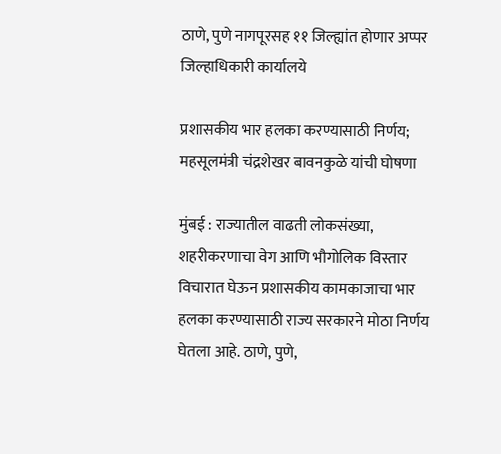ठाणे, पुणे नागपूरसह ११ जिल्ह्यांत होणार अप्पर जिल्हाधिकारी कार्यालये

प्रशासकीय भार हलका करण्यासाठी निर्णय; महसूलमंत्री चंद्रशेखर बावनकुळे यांची घोषणा

मुंबई : राज्यातील वाढती लोकसंख्या, शहरीकरणाचा वेग आणि भौगोलिक विस्तार विचारात घेऊन प्रशासकीय कामकाजाचा भार हलका करण्यासाठी राज्य सरकारने मोठा निर्णय घेतला आहे. ठाणे, पुणे,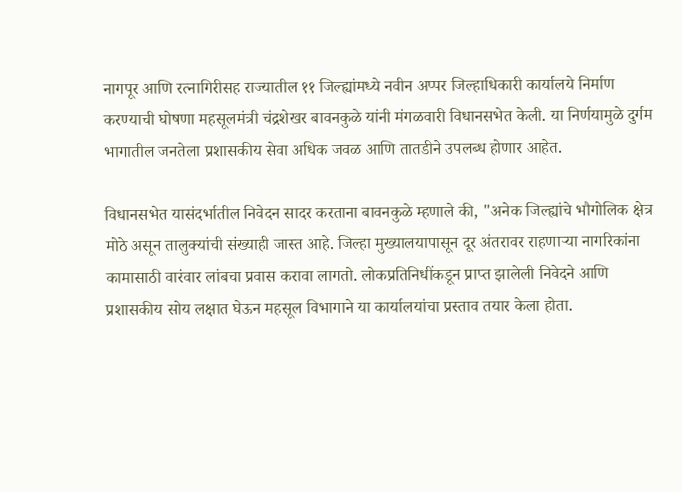नागपूर आणि रत्नागिरीसह राज्यातील ११ जिल्ह्यांमध्ये नवीन अप्पर जिल्हाधिकारी कार्यालये निर्माण करण्याची घोषणा महसूलमंत्री चंद्रशेखर बावनकुळे यांनी मंगळवारी विधानसभेत केली. या निर्णयामुळे दुर्गम भागातील जनतेला प्रशासकीय सेवा अधिक जवळ आणि तातडीने उपलब्ध होणार आहेत.

विधानसभेत यासंदर्भातील निवेदन सादर करताना बावनकुळे म्हणाले की, "अनेक जिल्ह्यांचे भौगोलिक क्षेत्र मोठे असून तालुक्यांची संख्याही जास्त आहे. जिल्हा मुख्यालयापासून दूर अंतरावर राहणाऱ्या नागरिकांना कामासाठी वारंवार लांबचा प्रवास करावा लागतो. लोकप्रतिनिधींकडून प्राप्त झालेली निवेदने आणि प्रशासकीय सोय लक्षात घेऊन महसूल विभागाने या कार्यालयांचा प्रस्ताव तयार केला होता.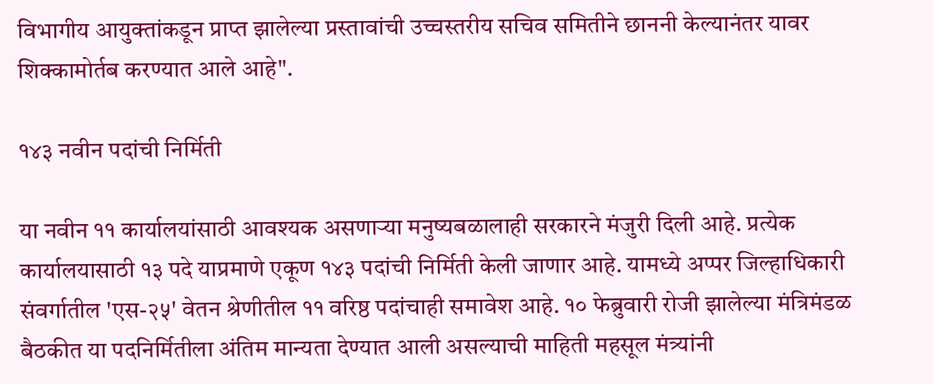विभागीय आयुक्तांकडून प्राप्त झालेल्या प्रस्तावांची उच्चस्तरीय सचिव समितीने छाननी केल्यानंतर यावर शिक्कामोर्तब करण्यात आले आहे".

१४३ नवीन पदांची निर्मिती

या नवीन ११ कार्यालयांसाठी आवश्यक असणाऱ्या मनुष्यबळालाही सरकारने मंजुरी दिली आहे. प्रत्येक कार्यालयासाठी १३ पदे याप्रमाणे एकूण १४३ पदांची निर्मिती केली जाणार आहे. यामध्ये अप्पर जिल्हाधिकारी संवर्गातील 'एस-२५' वेतन श्रेणीतील ११ वरिष्ठ पदांचाही समावेश आहे. १० फेब्रुवारी रोजी झालेल्या मंत्रिमंडळ बैठकीत या पदनिर्मितीला अंतिम मान्यता देण्यात आली असल्याची माहिती महसूल मंत्र्यांनी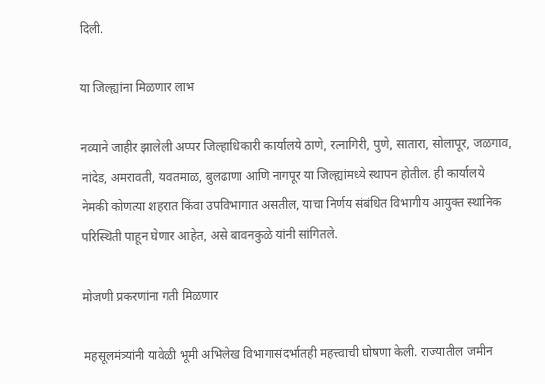दिली.

या जिल्ह्यांना मिळणार लाभ

नव्याने जाहीर झालेली अप्पर जिल्हाधिकारी कार्यालये ठाणे, रत्नागिरी, पुणे, सातारा, सोलापूर, जळगाव, नांदेड, अमरावती, यवतमाळ, बुलढाणा आणि नागपूर या जिल्ह्यांमध्ये स्थापन होतील. ही कार्यालये नेमकी कोणत्या शहरात किंवा उपविभागात असतील, याचा निर्णय संबंधित विभागीय आयुक्त स्थानिक परिस्थिती पाहून घेणार आहेत, असे बावनकुळे यांनी सांगितले.

मोजणी प्रकरणांना गती मिळणार

महसूलमंत्र्यांनी यावेळी भूमी अभिलेख विभागासंदर्भातही महत्त्वाची घोषणा केली. राज्यातील जमीन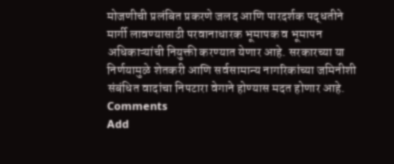मोजणीची प्रलंबित प्रकरणे जलद आणि पारदर्शक पद्धतीने मार्गी लावण्यासाठी परवानाधारक भूमापक व भूमापन अधिकाऱ्यांची नियुक्ती करण्यात येणार आहे. सरकारच्या या निर्णयामुळे शेतकरी आणि सर्वसामान्य नागरिकांच्या जमिनीशी संबंधित वादांचा निपटारा वेगाने होण्यास मदत होणार आहे.
Comments
Add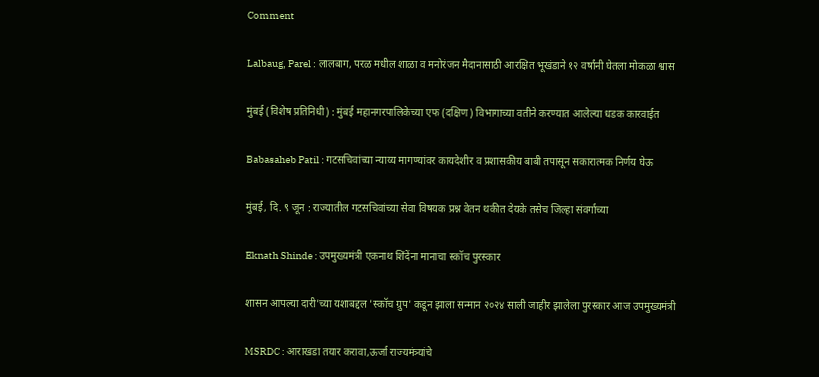Comment

Lalbaug, Parel : लालबाग, परळ मधील शाळा व मनोरंजन मैदानासाठी आरक्षित भूखंडाने १२ वर्षांनी घेतला मोकळा श्वास

मुंबई (विशेष प्रतिनिधी) : मुंबई महानगरपालिकेच्या एफ (दक्षिण) विभागाच्या वतीने करण्यात आलेल्या धडक कारवाईत

Babasaheb Patil : गटसचिवांच्या न्याय्य मागण्यांवर कायदेशीर व प्रशासकीय बाबी तपासून सकारात्मक निर्णय घेऊ

मुंबई, दि. ९ जून : राज्यातील गटसचिवांच्या सेवा विषयक प्रश्न वेतन थकीत देयके तसेच जिल्हा संवर्गाच्या

Eknath Shinde : उपमुख्यमंत्री एकनाथ शिंदेंना मानाचा स्कॉच पुरस्कार

शासन आपल्या दारी'च्या यशाबद्दल 'स्कॉच ग्रुप' कडून झाला सन्मान २०२४ साली जाहीर झालेला पुरस्कार आज उपमुख्यमंत्री

MSRDC : आराखडा तयार करावा,ऊर्जा राज्यमंत्र्यांचे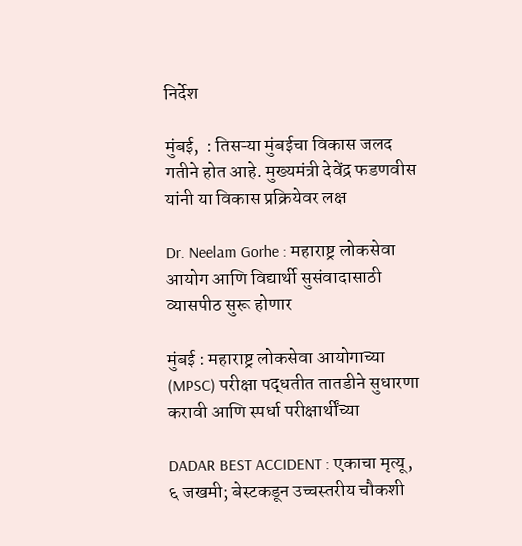निर्देश

मुंबई,  : तिसऱ्या मुंबईचा विकास जलद गतीने होत आहे. मुख्यमंत्री देवेंद्र फडणवीस यांनी या विकास प्रक्रियेवर लक्ष

Dr. Neelam Gorhe : महाराष्ट्र लोकसेवा आयोग आणि विद्यार्थी सुसंवादासाठी व्यासपीठ सुरू होणार

मुंबई : महाराष्ट्र लोकसेवा आयोगाच्या (MPSC) परीक्षा पद्धतीत तातडीने सुधारणा करावी आणि स्पर्धा परीक्षार्थींच्या

DADAR BEST ACCIDENT : एकाचा मृत्यू, ६ जखमी; बेस्टकडून उच्चस्तरीय चौकशी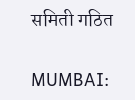समिती गठित

MUMBAI: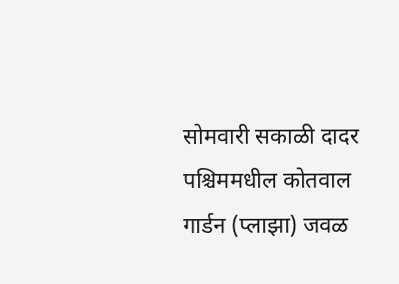सोमवारी सकाळी दादर पश्चिममधील कोतवाल गार्डन (प्लाझा) जवळ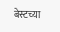बेस्टच्या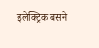इलेक्ट्रिक बसने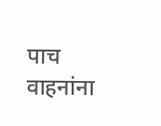पाच वाहनांना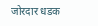जोरदार धडक